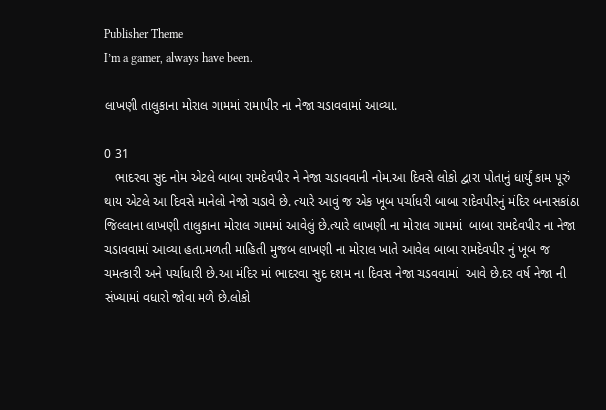Publisher Theme
I’m a gamer, always have been.

લાખણી તાલુકાના મોરાલ ગામમાં રામાપીર ના નેજા ચડાવવામાં આવ્યા.

0 31
   ભાદરવા સુદ નોમ એટલે બાબા રામદેવપીર ને નેજા ચડાવવાની નોમ.આ દિવસે લોકો દ્વારા પોતાનું ધાર્યું કામ પૂરું થાય એટલે આ દિવસે માનેલો નેજો ચડાવે છે. ત્યારે આવું જ એક ખૂબ પર્ચાધરી બાબા રાદેવપીરનું મંદિર બનાસકાંઠા જિલ્લાના લાખણી તાલુકાના મોરાલ ગામમાં આવેલું છે.ત્યારે લાખણી ના મોરાલ ગામમાં  બાબા રામદેવપીર ના નેજા ચડાવવામાં આવ્યા હતા.મળતી માહિતી મુજબ લાખણી ના મોરાલ ખાતે આવેલ બાબા રામદેવપીર નું ખૂબ જ ચમત્કારી અને પર્ચાધારી છે.આ મંદિર માં ભાદરવા સુદ દશમ ના દિવસ નેજા ચડવવામાં  આવે છે.દર વર્ષ નેજા ની સંખ્યામાં વધારો જોવા મળે છે.લોકો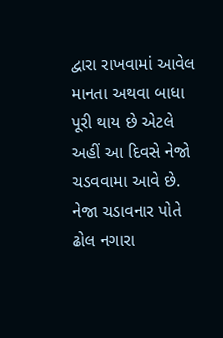દ્વારા રાખવામાં આવેલ માનતા અથવા બાધા પૂરી થાય છે એટલે અહીં આ દિવસે નેજો ચડવવામા આવે છે. નેજા ચડાવનાર પોતે ઢોલ નગારા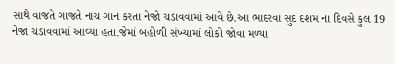સાથે વાજતે ગાજતે નાચ ગાન કરતા નેજો ચડાવવામાં આવે છે.આ ભાદરવા સુદ દશમ ના દિવસે કુલ 19 નેજા ચડાવવામાં આવ્યા હતા.જેમાં બહોળી સંખ્યામાં લોકો જોવા મળ્યા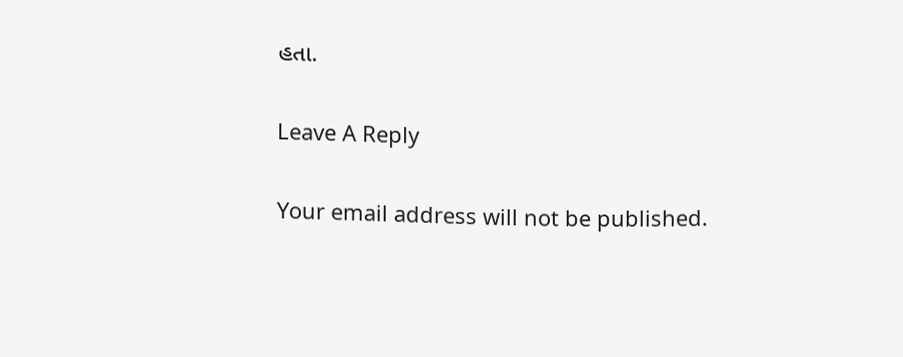હતા.

Leave A Reply

Your email address will not be published.